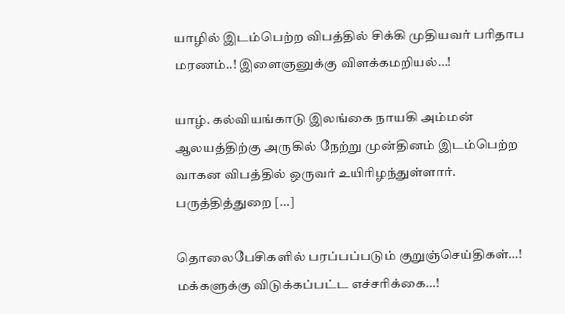யாழில் இடம்பெற்ற விபத்தில் சிக்கி முதியவர் பரிதாப மரணம்..! இளைஞனுக்கு விளக்கமறியல்…!

யாழ். கல்வியங்காடு இலங்கை நாயகி அம்மன் ஆலயத்திற்கு அருகில் நேற்று முன்தினம் இடம்பெற்ற வாகன விபத்தில் ஒருவர் உயிரிழந்துள்ளார். பருத்தித்துறை […]

தொலைபேசிகளில் பரப்பப்படும் குறுஞ்செய்திகள்…! மக்களுக்கு விடுக்கப்பட்ட எச்சரிக்கை…!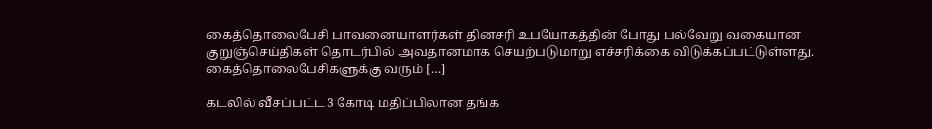கைத்தொலைபேசி பாவனையாளர்கள் தினசரி உபயோகத்தின் போது பல்வேறு வகையான குறுஞ்செய்திகள் தொடர்பில் அவதானமாக செயற்படுமாறு எச்சரிக்கை விடுக்கப்பட்டுள்ளது. கைத்தொலைபேசிகளுக்கு வரும் […]

கடலில் வீசப்பட்ட 3 கோடி மதிப்பிலான தங்க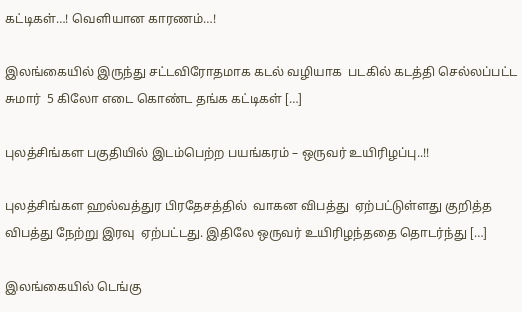கட்டிகள்…! வெளியான காரணம்…!

இலங்கையில் இருந்து சட்டவிரோதமாக கடல் வழியாக  படகில் கடத்தி செல்லப்பட்ட சுமார்  5 கிலோ எடை கொண்ட தங்க கட்டிகள் […]

புலத்சிங்கள பகுதியில் இடம்பெற்ற பயங்கரம் – ஒருவர் உயிரிழப்பு..!!

புலத்சிங்கள ஹல்வத்துர பிரதேசத்தில்  வாகன விபத்து  ஏற்பட்டுள்ளது குறித்த விபத்து நேற்று இரவு  ஏற்பட்டது. இதிலே ஒருவர் உயிரிழந்ததை தொடர்ந்து […]

இலங்கையில் டெங்கு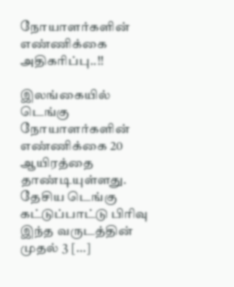நோயாளர்களின் எண்ணிக்கை அதிகரிப்பு..!!

இலங்கையில் டெங்கு நோயாளர்களின் எண்ணிக்கை 20 ஆயிரத்தை தாண்டியுள்ளது. தேசிய டெங்கு கட்டுப்பாட்டு பிரிவு இந்த வருடத்தின் முதல் 3 […]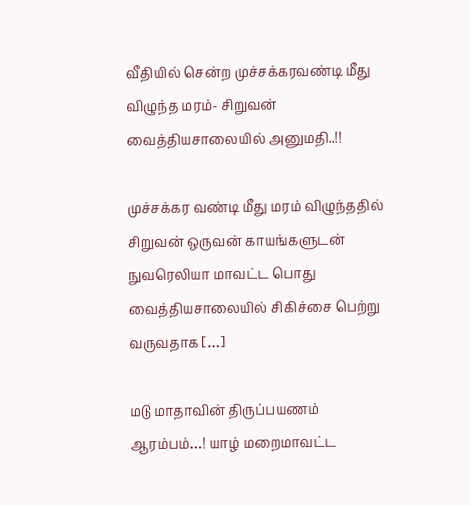வீதியில் சென்ற முச்சக்கரவண்டி மீது விழுந்த மரம்- சிறுவன் வைத்தியசாலையில் அனுமதி..!!

முச்சக்கர வண்டி மீது மரம் விழுந்ததில் சிறுவன் ஒருவன் காயங்களுடன் நுவரெலியா மாவட்ட பொது வைத்தியசாலையில் சிகிச்சை பெற்று வருவதாக […]

மடு மாதாவின் திருப்பயணம் ஆரம்பம்…! யாழ் மறைமாவட்ட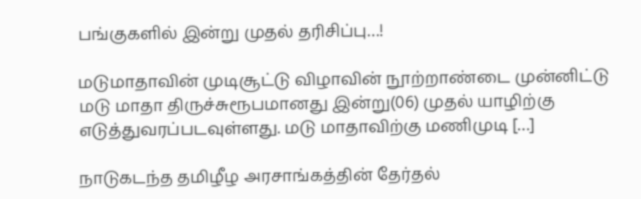பங்குகளில் இன்று முதல் தரிசிப்பு…!

மடுமாதாவின் முடிசூட்டு விழாவின் நூற்றாண்டை முன்னிட்டு மடு மாதா திருச்சுரூபமானது இன்று(06) முதல் யாழிற்கு எடுத்துவரப்படவுள்ளது. மடு மாதாவிற்கு மணிமுடி […]

நாடுகடந்த தமிழீழ அரசாங்கத்தின் தேர்தல்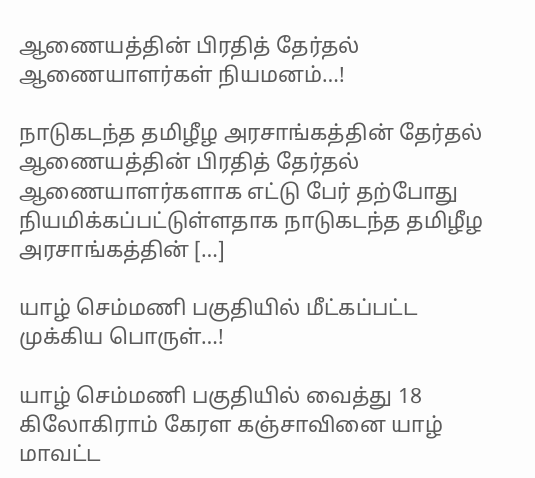ஆணையத்தின் பிரதித் தேர்தல் ஆணையாளர்கள் நியமனம்…!

நாடுகடந்த தமிழீழ அரசாங்கத்தின் தேர்தல் ஆணையத்தின் பிரதித் தேர்தல் ஆணையாளர்களாக எட்டு பேர் தற்போது நியமிக்கப்பட்டுள்ளதாக நாடுகடந்த தமிழீழ அரசாங்கத்தின் […]

யாழ் செம்மணி பகுதியில் மீட்கப்பட்ட முக்கிய பொருள்…!

யாழ் செம்மணி பகுதியில் வைத்து 18 கிலோகிராம் கேரள கஞ்சாவினை யாழ் மாவட்ட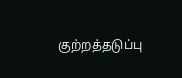குற்றத்தடுப்பு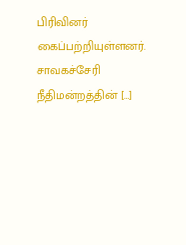பிரிவினர் கைப்பற்றியுள்ளனர். சாவகச்சேரி நீதிமன்றத்தின் […]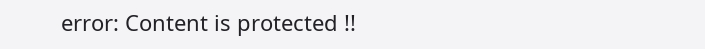error: Content is protected !!